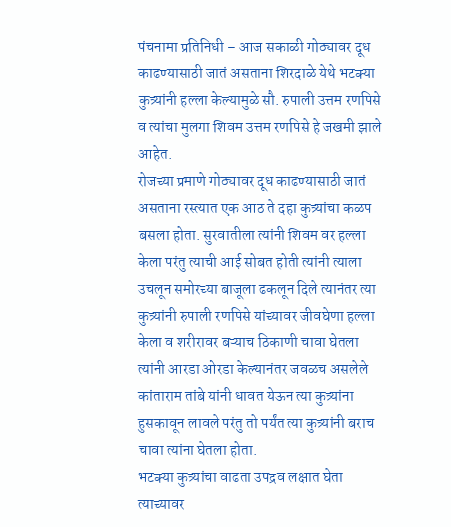पंचनामा प्रतिनिधी – आज सकाळी गोठ्यावर दूध काढण्यासाठी जातं असताना शिरदाळे येथे भटक्या कुत्र्यांनी हल्ला केल्यामुळे सौ. रुपाली उत्तम रणपिसे व त्यांचा मुलगा शिवम उत्तम रणपिसे हे जखमी झाले आहेत.
रोजच्या प्रमाणे गोठ्यावर दूध काढण्यासाठी जातं असताना रस्त्यात एक आठ ते दहा कुत्र्यांचा कळप बसला होता. सुरवातीला त्यांनी शिवम वर हल्ला केला परंतु त्याची आई सोबत होती त्यांनी त्याला उचलून समोरच्या बाजूला ढकलून दिले त्यानंतर त्या कुत्र्यांनी रुपाली रणपिसे यांच्यावर जीवघेणा हल्ला केला व शरीरावर बऱ्याच ठिकाणी चावा घेतला त्यांनी आरडा ओरडा केल्यानंतर जवळच असलेले कांताराम तांबे यांनी धावत येऊन त्या कुत्र्यांना हुसकावून लावले परंतु तो पर्यंत त्या कुत्र्यांनी बराच चावा त्यांना घेतला होता.
भटक्या कुत्र्यांचा वाढता उपद्रव लक्षात घेता त्याच्यावर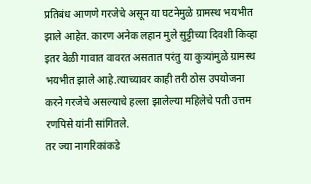प्रतिबंध आणणे गरजेचे असून या घटनेमुळे ग्रामस्थ भयभीत झाले आहेत. कारण अनेक लहान मुले सुट्टीच्या दिवशी किव्हा इतर वेळी गावात वावरत असतात परंतु या कुत्र्यांमुळे ग्रामस्थ भयभीत झाले आहे.त्याच्यावर काही तरी ठोस उपयोजना करने गरजेचे असल्याचे हल्ला झालेल्या महिलेचे पती उत्तम रणपिसे यांनी सांगितले.
तर ज्या नागरिकांकडे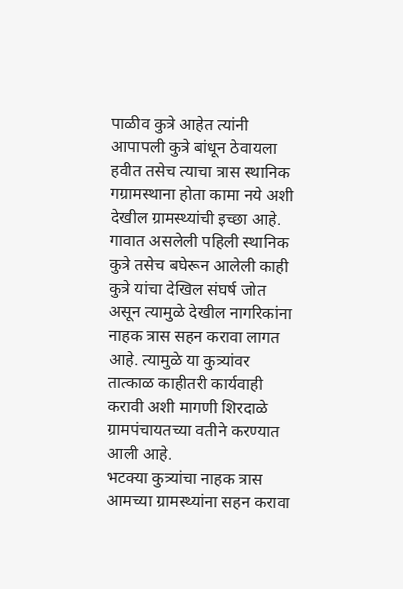पाळीव कुत्रे आहेत त्यांनी आपापली कुत्रे बांधून ठेवायला हवीत तसेच त्याचा त्रास स्थानिक गग्रामस्थाना होता कामा नये अशी देखील ग्रामस्थ्यांची इच्छा आहे. गावात असलेली पहिली स्थानिक कुत्रे तसेच बघेरून आलेली काही कुत्रे यांचा देखिल संघर्ष जोत असून त्यामुळे देखील नागरिकांना नाहक त्रास सहन करावा लागत आहे. त्यामुळे या कुत्र्यांवर तात्काळ काहीतरी कार्यवाही करावी अशी मागणी शिरदाळे ग्रामपंचायतच्या वतीने करण्यात आली आहे.
भटक्या कुत्र्यांचा नाहक त्रास आमच्या ग्रामस्थ्यांना सहन करावा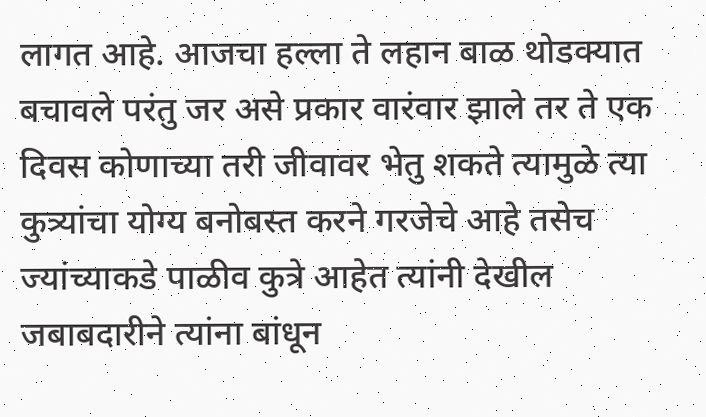लागत आहे. आजचा हल्ला ते लहान बाळ थोडक्यात बचावले परंतु जर असे प्रकार वारंवार झाले तर ते एक दिवस कोणाच्या तरी जीवावर भेतु शकते त्यामुळे त्या कुत्र्यांचा योग्य बनोबस्त करने गरजेचे आहे तसेच ज्यांच्याकडे पाळीव कुत्रे आहेत त्यांनी देखील जबाबदारीने त्यांना बांधून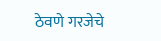ठेवणे गरजेचे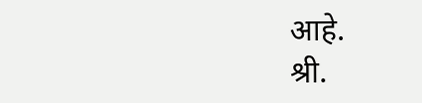आहे.
श्री.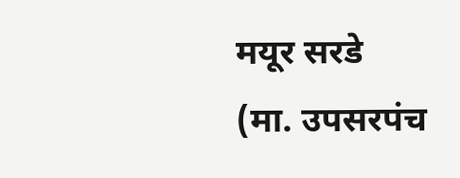मयूर सरडे
(मा. उपसरपंच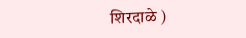शिरदाळे )